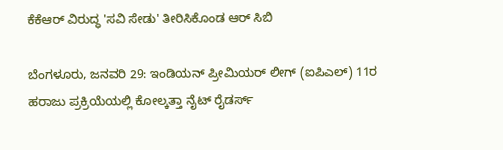ಕೆಕೆಆರ್ ವಿರುದ್ಧ 'ಸವಿ ಸೇಡು' ತೀರಿಸಿಕೊಂಡ ಆರ್ ಸಿಬಿ

ಬೆಂಗಳೂರು, ಜನವರಿ 29: ಇಂಡಿಯನ್ ಪ್ರೀಮಿಯರ್ ಲೀಗ್ (ಐಪಿಎಲ್) 11ರ ಹರಾಜು ಪ್ರಕ್ರಿಯೆಯಲ್ಲಿ ಕೋಲ್ಕತ್ತಾ ನೈಟ್ ರೈಡರ್ಸ್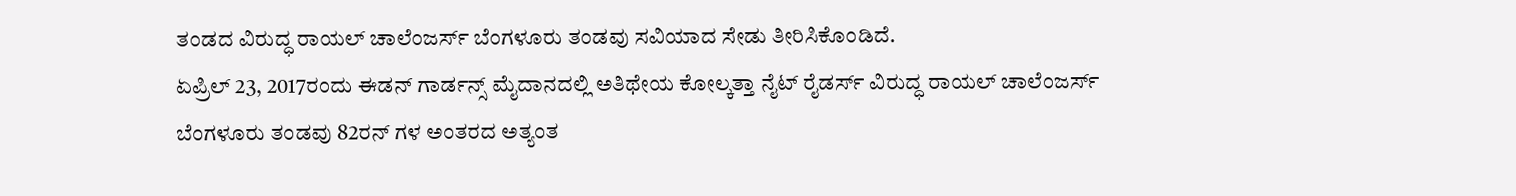ತಂಡದ ವಿರುದ್ಧ ರಾಯಲ್ ಚಾಲೆಂಜರ್ಸ್ ಬೆಂಗಳೂರು ತಂಡವು ಸವಿಯಾದ ಸೇಡು ತೀರಿಸಿಕೊಂಡಿದೆ.
ಏಪ್ರಿಲ್ 23, 2017ರಂದು ಈಡನ್ ಗಾರ್ಡನ್ಸ್ ಮೈದಾನದಲ್ಲಿ ಅತಿಥೇಯ ಕೋಲ್ಕತ್ತಾ ನೈಟ್ ರೈಡರ್ಸ್ ವಿರುದ್ಧ ರಾಯಲ್ ಚಾಲೆಂಜರ್ಸ್ ಬೆಂಗಳೂರು ತಂಡವು 82ರನ್ ಗಳ ಅಂತರದ ಅತ್ಯಂತ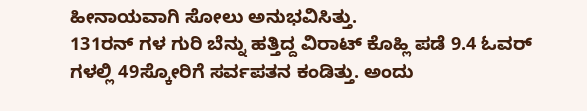ಹೀನಾಯವಾಗಿ ಸೋಲು ಅನುಭವಿಸಿತ್ತು.
131ರನ್ ಗಳ ಗುರಿ ಬೆನ್ನು ಹತ್ತಿದ್ದ ವಿರಾಟ್ ಕೊಹ್ಲಿ ಪಡೆ 9.4 ಓವರ್ ಗಳಲ್ಲಿ 49ಸ್ಕೋರಿಗೆ ಸರ್ವಪತನ ಕಂಡಿತ್ತು. ಅಂದು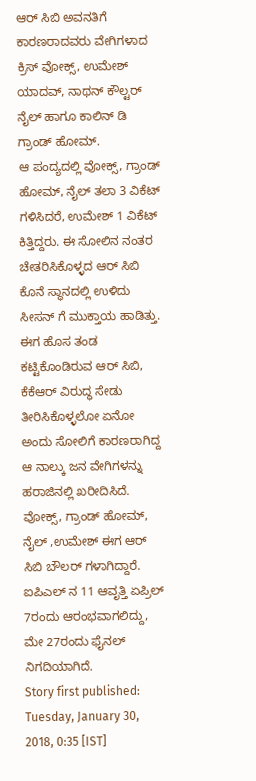ಆರ್ ಸಿಬಿ ಅವನತಿಗೆ ಕಾರಣರಾದವರು ವೇಗಿಗಳಾದ ಕ್ರಿಸ್ ವೋಕ್ಸ್, ಉಮೇಶ್ ಯಾದವ್, ನಾಥನ್ ಕೌಲ್ಟರ್ ನೈಲ್ ಹಾಗೂ ಕಾಲಿನ್ ಡಿ ಗ್ರಾಂಡ್ ಹೋಮ್.
ಆ ಪಂದ್ಯದಲ್ಲಿ ವೋಕ್ಸ್, ಗ್ರಾಂಡ್ ಹೋಮ್, ನೈಲ್ ತಲಾ 3 ವಿಕೆಟ್ ಗಳಿಸಿದರೆ, ಉಮೇಶ್ 1 ವಿಕೆಟ್ ಕಿತ್ತಿದ್ದರು. ಈ ಸೋಲಿನ ನಂತರ ಚೇತರಿಸಿಕೊಳ್ಳದ ಆರ್ ಸಿಬಿ ಕೊನೆ ಸ್ಥಾನದಲ್ಲಿ ಉಳಿದು ಸೀಸನ್ ಗೆ ಮುಕ್ತಾಯ ಹಾಡಿತ್ತು.
ಈಗ ಹೊಸ ತಂಡ ಕಟ್ಟಿಕೊಂಡಿರುವ ಆರ್ ಸಿಬಿ, ಕೆಕೆಆರ್ ವಿರುದ್ಧ ಸೇಡು ತೀರಿಸಿಕೊಳ್ಳಲೋ ಏನೋ ಅಂದು ಸೋಲಿಗೆ ಕಾರಣರಾಗಿದ್ದ ಆ ನಾಲ್ಕು ಜನ ವೇಗಿಗಳನ್ನು ಹರಾಜಿನಲ್ಲಿ ಖರೀದಿಸಿದೆ. ವೋಕ್ಸ್, ಗ್ರಾಂಡ್ ಹೋಮ್, ನೈಲ್ ,ಉಮೇಶ್ ಈಗ ಆರ್ ಸಿಬಿ ಬೌಲರ್ ಗಳಾಗಿದ್ದಾರೆ.
ಐಪಿಎಲ್ ನ 11 ಆವೃತ್ತಿ ಏಪ್ರಿಲ್ 7ರಂದು ಆರಂಭವಾಗಲಿದ್ದು, ಮೇ 27ರಂದು ಫೈನಲ್ ನಿಗದಿಯಾಗಿದೆ.
Story first published: Tuesday, January 30, 2018, 0:35 [IST]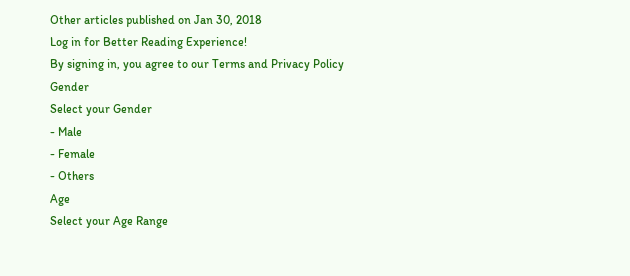Other articles published on Jan 30, 2018
Log in for Better Reading Experience!
By signing in, you agree to our Terms and Privacy Policy
Gender
Select your Gender
- Male
- Female
- Others
Age
Select your Age Range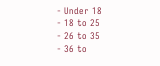- Under 18
- 18 to 25
- 26 to 35
- 36 to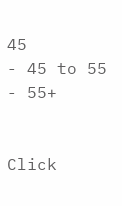45
- 45 to 55
- 55+


Click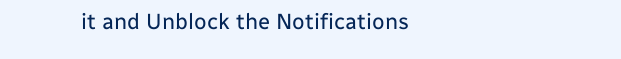it and Unblock the Notifications